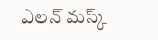ఎలన్ మస్క్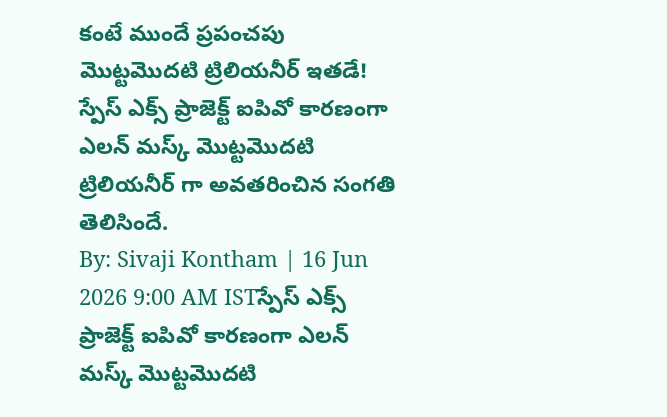కంటే ముందే ప్రపంచపు మొట్టమొదటి ట్రిలియనీర్ ఇతడే!
స్పేస్ ఎక్స్ ప్రాజెక్ట్ ఐపివో కారణంగా ఎలన్ మస్క్ మొట్టమొదటి ట్రిలియనీర్ గా అవతరించిన సంగతి తెలిసిందే.
By: Sivaji Kontham | 16 Jun 2026 9:00 AM ISTస్పేస్ ఎక్స్ ప్రాజెక్ట్ ఐపివో కారణంగా ఎలన్ మస్క్ మొట్టమొదటి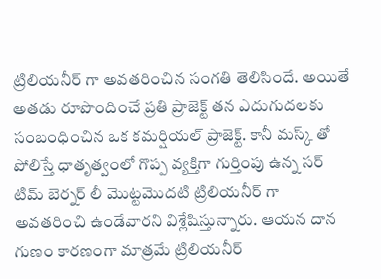ట్రిలియనీర్ గా అవతరించిన సంగతి తెలిసిందే. అయితే అతడు రూపొందించే ప్రతి ప్రాజెక్ట్ తన ఎదుగుదలకు సంబంధించిన ఒక కమర్షియల్ ప్రాజెక్ట్. కానీ మస్క్ తో పోలిస్తే ధాతృత్వంలో గొప్ప వ్యక్తిగా గుర్తింపు ఉన్న సర్ టిమ్ బెర్నర్ లీ మొట్టమొదటి ట్రిలియనీర్ గా అవతరించి ఉండేవారని విశ్లేషిస్తున్నారు. ఆయన దాన గుణం కారణంగా మాత్రమే ట్రిలియనీర్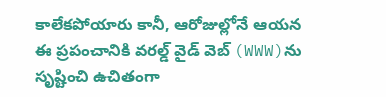కాలేకపోయారు కానీ, ఆరోజుల్లోనే ఆయన ఈ ప్రపంచానికి వరల్డ్ వైడ్ వెబ్ (WWW)ను సృష్టించి ఉచితంగా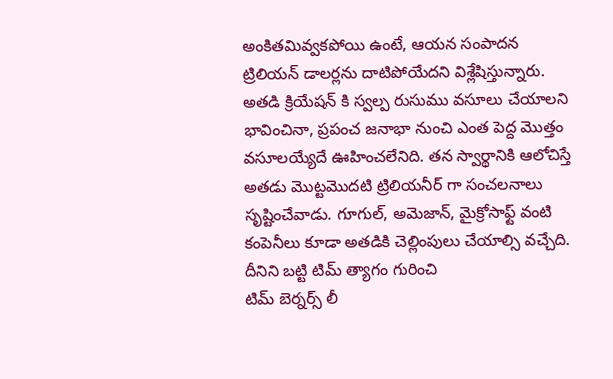అంకితమివ్వకపోయి ఉంటే, ఆయన సంపాదన ట్రిలియన్ డాలర్లను దాటిపోయేదని విశ్లేషిస్తున్నారు. అతడి క్రియేషన్ కి స్వల్ప రుసుము వసూలు చేయాలని భావించినా, ప్రపంచ జనాభా నుంచి ఎంత పెద్ద మొత్తం వసూలయ్యేదే ఊహించలేనిది. తన స్వార్థానికి ఆలోచిస్తే అతడు మొట్టమొదటి ట్రిలియనీర్ గా సంచలనాలు సృష్టించేవాడు. గూగుల్, అమెజాన్, మైక్రోసాఫ్ట్ వంటి కంపెనీలు కూడా అతడికి చెల్లింపులు చేయాల్సి వచ్చేది. దీనిని బట్టి టిమ్ త్యాగం గురించి
టిమ్ బెర్నర్స్ లీ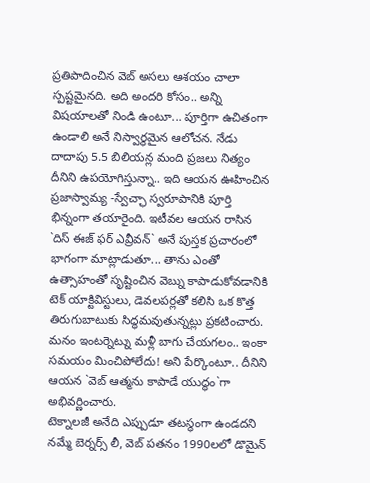ప్రతిపాదించిన వెబ్ అసలు ఆశయం చాలా స్పష్టమైనది. అది అందరి కోసం.. అన్ని విషయాలతో నిండి ఉంటూ... పూర్తిగా ఉచితంగా ఉండాలి అనే నిస్వార్థమైన ఆలోచన. నేడు దాదాపు 5.5 బిలియన్ల మంది ప్రజలు నిత్యం దీనిని ఉపయోగిస్తున్నా.. ఇది ఆయన ఊహించిన ప్రజాస్వామ్య -స్వేచ్ఛా స్వరూపానికి పూర్తి భిన్నంగా తయారైంది. ఇటీవల ఆయన రాసిన `దిస్ ఈజ్ ఫర్ ఎవ్రీవన్` అనే పుస్తక ప్రచారంలో భాగంగా మాట్లాడుతూ... తాను ఎంతో ఉత్సాహంతో సృష్టించిన వెబ్ను కాపాడుకోవడానికి టెక్ యాక్టివిస్టులు, డెవలపర్లతో కలిసి ఒక కొత్త తిరుగుబాటుకు సిద్ధమవుతున్నట్లు ప్రకటించారు. మనం ఇంటర్నెట్ను మళ్లీ బాగు చేయగలం.. ఇంకా సమయం మించిపోలేదు! అని పేర్కొంటూ.. దీనిని ఆయన `వెబ్ ఆత్మను కాపాడే యుద్ధం`గా అభివర్ణించారు.
టెక్నాలజీ అనేది ఎప్పుడూ తటస్థంగా ఉండదని నమ్మే బెర్నర్స్ లీ, వెబ్ పతనం 1990లలో డొమైన్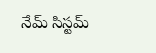నేమ్ సిస్టమ్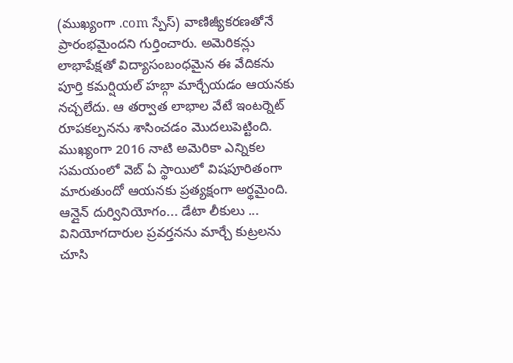(ముఖ్యంగా .com స్పేస్) వాణిజ్యీకరణతోనే ప్రారంభమైందని గుర్తించారు. అమెరికన్లు లాభాపేక్షతో విద్యాసంబంధమైన ఈ వేదికను పూర్తి కమర్షియల్ హబ్గా మార్చేయడం ఆయనకు నచ్చలేదు. ఆ తర్వాత లాభాల వేటే ఇంటర్నెట్ రూపకల్పనను శాసించడం మొదలుపెట్టింది. ముఖ్యంగా 2016 నాటి అమెరికా ఎన్నికల సమయంలో వెబ్ ఏ స్థాయిలో విషపూరితంగా మారుతుందో ఆయనకు ప్రత్యక్షంగా అర్థమైంది. ఆన్లైన్ దుర్వినియోగం... డేటా లీకులు ... వినియోగదారుల ప్రవర్తనను మార్చే కుట్రలను చూసి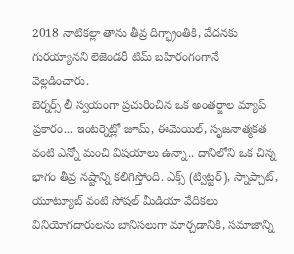2018 నాటికల్లా తాను తీవ్ర దిగ్భ్రాంతికి, వేదనకు గురయ్యానని లెజెండరీ టిమ్ బహిరంగంగానే వెల్లడించారు.
బెర్నర్స్ లీ స్వయంగా ప్రచురించిన ఒక అంతర్జాల మ్యాప్ ప్రకారం... ఇంటర్నెట్లో జూమ్, ఈమెయిల్, సృజనాత్మకత వంటి ఎన్నో మంచి విషయాలు ఉన్నా.. దానిలోని ఒక చిన్న భాగం తీవ్ర నష్టాన్ని కలిగిస్తోంది. ఎక్స్ (ట్విట్టర్), స్నాప్చాట్, యూట్యూబ్ వంటి సోషల్ మీడియా వేదికలు వినియోగదారులను బానిసలుగా మార్చడానికి, సమాజాన్ని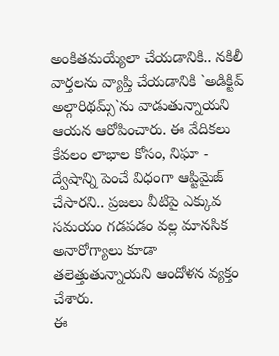అంకితమయ్యేలా చేయడానికి.. నకిలీ వార్తలను వ్యాప్తి చేయడానికి `అడిక్టివ్ అల్గారిథమ్స్`ను వాడుతున్నాయని ఆయన ఆరోపించారు. ఈ వేదికలు కేవలం లాభాల కోసం, నిఘా - ద్వేషాన్ని పెంచే విధంగా ఆప్టిమైజ్ చేసారని.. ప్రజలు వీటిపై ఎక్కువ సమయం గడపడం వల్ల మానసిక అనారోగ్యాలు కూడా తలెత్తుతున్నాయని ఆందోళన వ్యక్తం చేశారు.
ఈ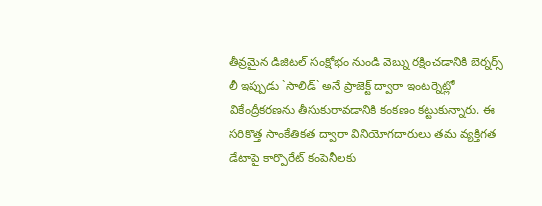తీవ్రమైన డిజిటల్ సంక్షోభం నుండి వెబ్ను రక్షించడానికి బెర్నర్స్ లీ ఇప్పుడు `సాలిడ్` అనే ప్రాజెక్ట్ ద్వారా ఇంటర్నెట్లో వికేంద్రీకరణను తీసుకురావడానికి కంకణం కట్టుకున్నారు. ఈ సరికొత్త సాంకేతికత ద్వారా వినియోగదారులు తమ వ్యక్తిగత డేటాపై కార్పొరేట్ కంపెనీలకు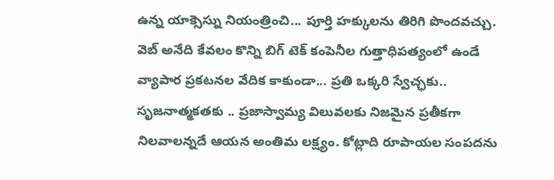ఉన్న యాక్సెస్ను నియంత్రించి... పూర్తి హక్కులను తిరిగి పొందవచ్చు. వెబ్ అనేది కేవలం కొన్ని బిగ్ టెక్ కంపెనీల గుత్తాధిపత్యంలో ఉండే వ్యాపార ప్రకటనల వేదిక కాకుండా... ప్రతి ఒక్కరి స్వేచ్ఛకు.. సృజనాత్మకతకు .. ప్రజాస్వామ్య విలువలకు నిజమైన ప్రతీకగా నిలవాలన్నదే ఆయన అంతిమ లక్ష్యం. కోట్లాది రూపాయల సంపదను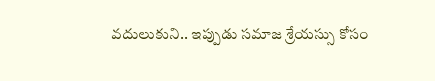వదులుకుని.. ఇప్పుడు సమాజ శ్రేయస్సు కోసం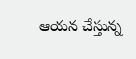ఆయన చేస్తున్న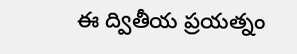ఈ ద్వితీయ ప్రయత్నం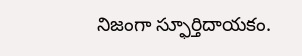నిజంగా స్ఫూర్తిదాయకం.